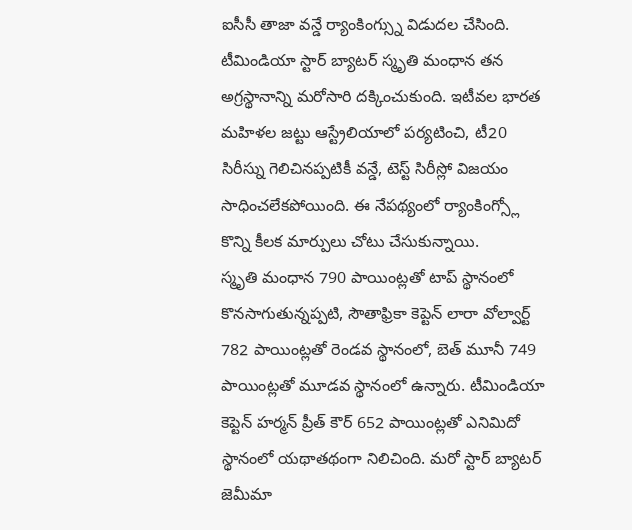ఐసీసీ తాజా వన్డే ర్యాంకింగ్స్ను విడుదల చేసింది. టీమిండియా స్టార్ బ్యాటర్ స్మృతి మంధాన తన అగ్రస్థానాన్ని మరోసారి దక్కించుకుంది. ఇటీవల భారత మహిళల జట్టు ఆస్ట్రేలియాలో పర్యటించి, టీ20 సిరీస్ను గెలిచినప్పటికీ వన్డే, టెస్ట్ సిరీస్లో విజయం సాధించలేకపోయింది. ఈ నేపథ్యంలో ర్యాంకింగ్స్లో కొన్ని కీలక మార్పులు చోటు చేసుకున్నాయి.
స్మృతి మంధాన 790 పాయింట్లతో టాప్ స్థానంలో కొనసాగుతున్నప్పటి, సౌతాఫ్రికా కెప్టెన్ లారా వోల్వార్ట్ 782 పాయింట్లతో రెండవ స్థానంలో, బెత్ మూనీ 749 పాయింట్లతో మూడవ స్థానంలో ఉన్నారు. టీమిండియా కెప్టెన్ హర్మన్ ప్రీత్ కౌర్ 652 పాయింట్లతో ఎనిమిదో స్థానంలో యథాతథంగా నిలిచింది. మరో స్టార్ బ్యాటర్ జెమీమా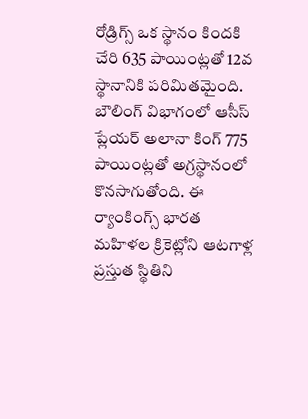రోడ్రిగ్స్ ఒక స్థానం కిందకి చేరి 635 పాయింట్లతో 12వ స్థానానికి పరిమితమైంది.
బౌలింగ్ విభాగంలో ఆసీస్ ప్లేయర్ అలానా కింగ్ 775 పాయింట్లతో అగ్రస్థానంలో కొనసాగుతోంది. ఈ ర్యాంకింగ్స్ భారత మహిళల క్రికెట్లోని ఆటగాళ్ల ప్రస్తుత స్థితిని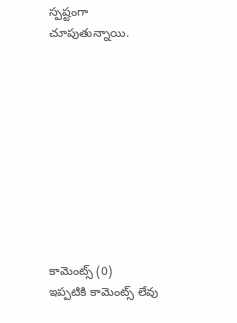స్పష్టంగా చూపుతున్నాయి.










కామెంట్స్ (0)
ఇప్పటికి కామెంట్స్ లేవు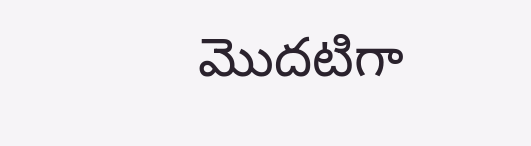మొదటిగా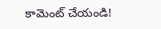కామెంట్ చేయండి!